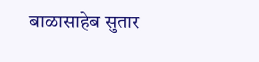बाळासाहेब सुतार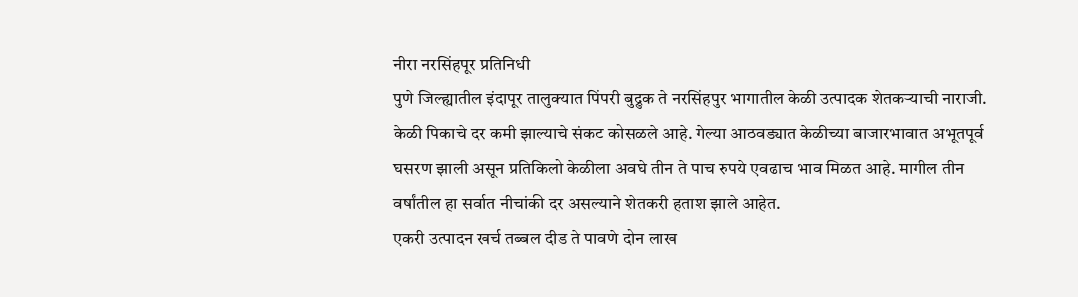नीरा नरसिंहपूर प्रतिनिधी
पुणे जिल्ह्यातील इंदापूर तालुक्यात पिंपरी बुद्रुक ते नरसिंहपुर भागातील केळी उत्पादक शेतकऱ्याची नाराजी. केळी पिकाचे दर कमी झाल्याचे संकट कोसळले आहे. गेल्या आठवड्यात केळीच्या बाजारभावात अभूतपूर्व घसरण झाली असून प्रतिकिलो केळीला अवघे तीन ते पाच रुपये एवढाच भाव मिळत आहे. मागील तीन वर्षांतील हा सर्वात नीचांकी दर असल्याने शेतकरी हताश झाले आहेत.
एकरी उत्पादन खर्च तब्बल दीड ते पावणे दोन लाख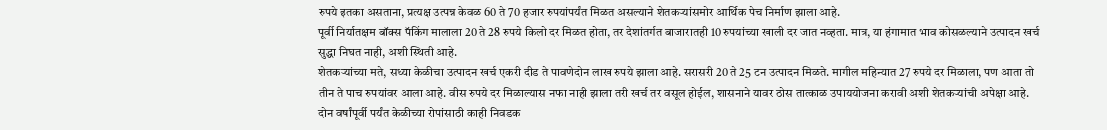रुपये इतका असताना, प्रत्यक्ष उत्पन्न केवळ 60 ते 70 हजार रुपयांपर्यंत मिळत असल्याने शेतकऱ्यांसमोर आर्थिक पेच निर्माण झाला आहे.
पूर्वी निर्यातक्षम बॉक्स पॅकिंग मालाला 20 ते 28 रुपये किलो दर मिळत होता, तर देशांतर्गत बाजारातही 10 रुपयांच्या खाली दर जात नव्हता. मात्र, या हंगामात भाव कोसळल्याने उत्पादन खर्च सुद्धा निघत नाही, अशी स्थिती आहे.
शेतकऱ्यांच्या मते, सध्या केळीचा उत्पादन खर्च एकरी दीड ते पावणेदोन लाख रुपये झाला आहे. सरासरी 20 ते 25 टन उत्पादन मिळते. मागील महिन्यात 27 रुपये दर मिळाला, पण आता तो तीन ते पाच रुपयांवर आला आहे. वीस रुपये दर मिळाल्यास नफा नाही झाला तरी खर्च तर वसूल होईल, शासनाने यावर ठोस तात्काळ उपाययोजना करावी अशी शेतकऱ्यांची अपेक्षा आहे.
दोन वर्षांपूर्वी पर्यंत केळीच्या रोपांसाठी काही निवडक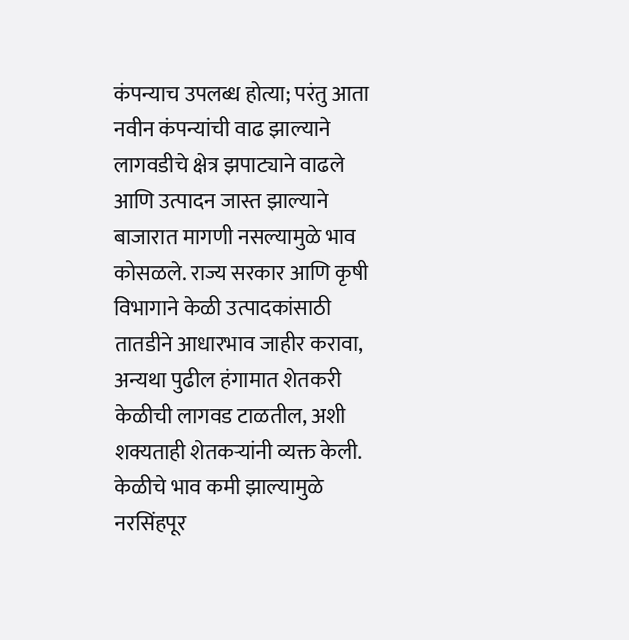कंपन्याच उपलब्ध होत्या; परंतु आता नवीन कंपन्यांची वाढ झाल्याने लागवडीचे क्षेत्र झपाट्याने वाढले आणि उत्पादन जास्त झाल्याने बाजारात मागणी नसल्यामुळे भाव कोसळले. राज्य सरकार आणि कृषी विभागाने केळी उत्पादकांसाठी तातडीने आधारभाव जाहीर करावा, अन्यथा पुढील हंगामात शेतकरी केळीची लागवड टाळतील, अशी शक्यताही शेतकऱ्यांनी व्यक्त केली.
केळीचे भाव कमी झाल्यामुळे नरसिंहपूर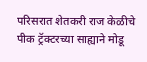परिसरात शेतकरी राज केळीचे पीक ट्रॅक्टरच्या साह्याने मोडू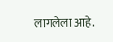लागलेला आहे.